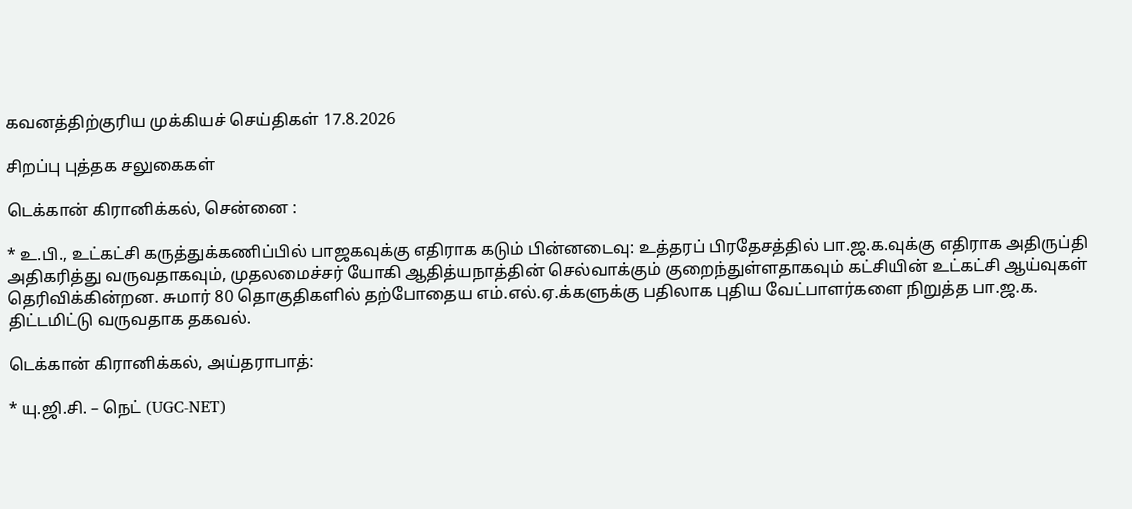கவனத்திற்குரிய முக்கியச் செய்திகள் 17.8.2026

சிறப்பு புத்தக சலுகைகள்

டெக்கான் கிரானிக்கல், சென்னை :

* உ.பி., உட்கட்சி கருத்துக்கணிப்பில் பாஜகவுக்கு எதிராக கடும் பின்னடைவு: உத்தரப் பிரதேசத்தில் பா.ஜ.க.வுக்கு எதிராக அதிருப்தி அதிகரித்து வருவதாகவும், முதலமைச்சர் யோகி ஆதித்யநாத்தின் செல்வாக்கும் குறைந்துள்ளதாகவும் கட்சியின் உட்கட்சி ஆய்வுகள் தெரிவிக்கின்றன. சுமார் 80 தொகுதிகளில் தற்போதைய எம்.எல்.ஏ.க்களுக்கு பதிலாக புதிய வேட்பாளர்களை நிறுத்த பா.ஜ.க. திட்டமிட்டு வருவதாக தகவல்.

டெக்கான் கிரானிக்கல், அய்தராபாத்:

* யு.ஜி.சி. – நெட் (UGC-NET)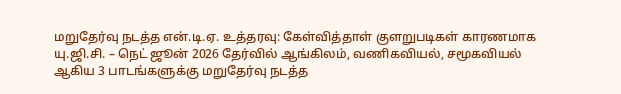மறுதேர்வு நடத்த என்.டி.ஏ. உத்தரவு: கேள்வித்தாள் குளறுபடிகள் காரணமாக யு.ஜி.சி. – நெட் ஜூன் 2026 தேர்வில் ஆங்கிலம், வணிகவியல், சமூகவியல் ஆகிய 3 பாடங்களுக்கு மறுதேர்வு நடத்த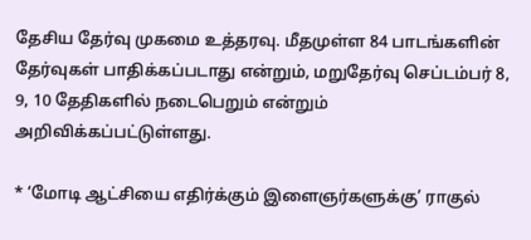தேசிய தேர்வு முகமை உத்தரவு. மீதமுள்ள 84 பாடங்களின் தேர்வுகள் பாதிக்கப்படாது என்றும், மறுதேர்வு செப்டம்பர் 8, 9, 10 தேதிகளில் நடைபெறும் என்றும் அறிவிக்கப்பட்டுள்ளது.

* ‘மோடி ஆட்சியை எதிர்க்கும் இளைஞர்களுக்கு’ ராகுல்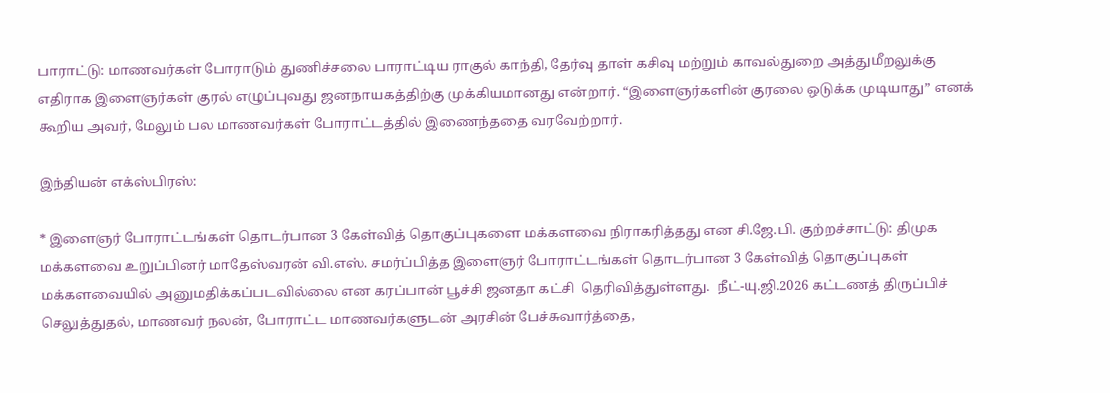பாராட்டு: மாணவர்கள் போராடும் துணிச்சலை பாராட்டிய ராகுல் காந்தி, தேர்வு தாள் கசிவு மற்றும் காவல்துறை அத்துமீறலுக்கு எதிராக இளைஞர்கள் குரல் எழுப்புவது ஜனநாயகத்திற்கு முக்கியமானது என்றார். “இளைஞர்களின் குரலை ஒடுக்க முடியாது” எனக் கூறிய அவர், மேலும் பல மாணவர்கள் போராட்டத்தில் இணைந்ததை வரவேற்றார்.

இந்தியன் எக்ஸ்பிரஸ்:

* இளைஞர் போராட்டங்கள் தொடர்பான 3 கேள்வித் தொகுப்புகளை மக்களவை நிராகரித்தது என சி.ஜே.பி. குற்றச்சாட்டு: திமுக மக்களவை உறுப்பினர் மாதேஸ்வரன் வி.எஸ். சமர்ப்பித்த இளைஞர் போராட்டங்கள் தொடர்பான 3 கேள்வித் தொகுப்புகள் மக்களவையில் அனுமதிக்கப்படவில்லை என கரப்பான் பூச்சி ஜனதா கட்சி  தெரிவித்துள்ளது.  நீட்-யு.ஜி.2026 கட்டணத் திருப்பிச் செலுத்துதல், மாணவர் நலன், போராட்ட மாணவர்களுடன் அரசின் பேச்சுவார்த்தை,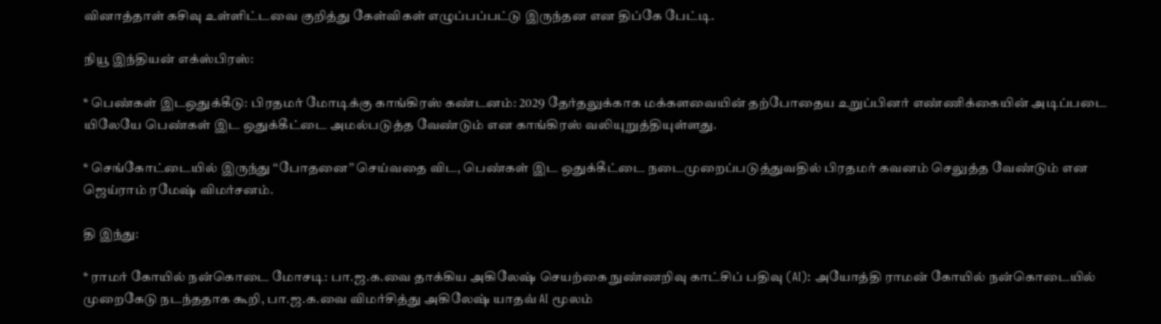வினாத்தாள் கசிவு உள்ளிட்டவை குறித்து கேள்விகள் எழுப்பப்பட்டு இருந்தன என திப்கே பேட்டி.

நியூ இந்தியன் எக்ஸ்பிரஸ்:

* பெண்கள் இடஒதுக்கீடு: பிரதமர் மோடிக்கு காங்கிரஸ் கண்டனம்: 2029 தேர்தலுக்காக மக்களவையின் தற்போதைய உறுப்பினர் எண்ணிக்கையின் அடிப்படை யிலேயே பெண்கள் இட ஒதுக்கீட்டை அமல்படுத்த வேண்டும் என காங்கிரஸ் வலியுறுத்தியுள்ளது.

* செங்கோட்டையில் இருந்து “போதனை” செய்வதை விட, பெண்கள் இட ஒதுக்கீட்டை நடைமுறைப்படுத்துவதில் பிரதமர் கவனம் செலுத்த வேண்டும் என ஜெய்ராம் ரமேஷ் விமர்சனம்.

தி இந்து:

* ராமர் கோயில் நன்கொடை மோசடி: பா.ஜ.க.வை தாக்கிய அகிலேஷ் செயற்கை நுண்ணறிவு காட்சிப் பதிவு (AI): அயோத்தி ராமன் கோயில் நன்கொடையில் முறைகேடு நடந்ததாக கூறி, பா.ஜ.க.வை விமர்சித்து அகிலேஷ் யாதவ் AI மூலம்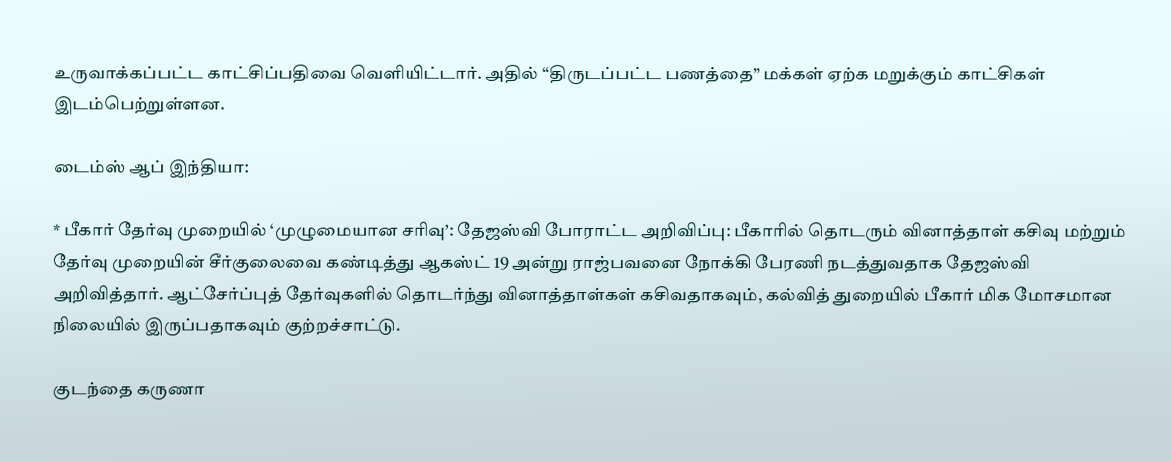உருவாக்கப்பட்ட காட்சிப்பதிவை வெளியிட்டார். அதில் “திருடப்பட்ட பணத்தை” மக்கள் ஏற்க மறுக்கும் காட்சிகள் இடம்பெற்றுள்ளன.

டைம்ஸ் ஆப் இந்தியா:

* பீகார் தேர்வு முறையில் ‘முழுமையான சரிவு’: தேஜஸ்வி போராட்ட அறிவிப்பு: பீகாரில் தொடரும் வினாத்தாள் கசிவு மற்றும் தேர்வு முறையின் சீர்குலைவை கண்டித்து ஆகஸ்ட் 19 அன்று ராஜ்பவனை நோக்கி பேரணி நடத்துவதாக தேஜஸ்வி அறிவித்தார். ஆட்சேர்ப்புத் தேர்வுகளில் தொடர்ந்து வினாத்தாள்கள் கசிவதாகவும், கல்வித் துறையில் பீகார் மிக மோசமான நிலையில் இருப்பதாகவும் குற்றச்சாட்டு.

குடந்தை கருணா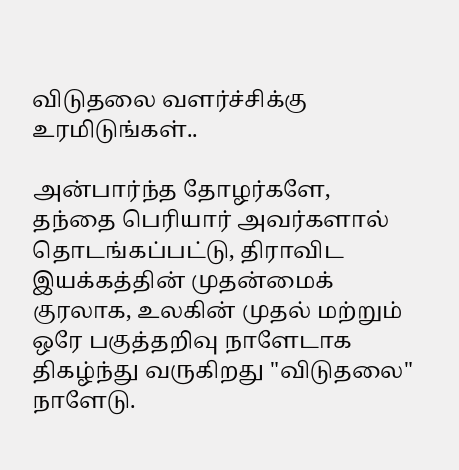விடுதலை வளர்ச்சிக்கு உரமிடுங்கள்..

அன்பார்ந்த தோழர்களே, தந்தை பெரியார் அவர்களால் தொடங்கப்பட்டு, திராவிட இயக்கத்தின் முதன்மைக் குரலாக, உலகின் முதல் மற்றும் ஒரே பகுத்தறிவு நாளேடாக திகழ்ந்து வருகிறது "விடுதலை" நாளேடு.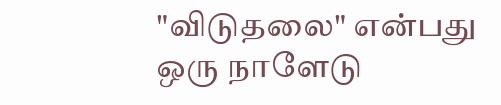"விடுதலை" என்பது ஒரு நாளேடு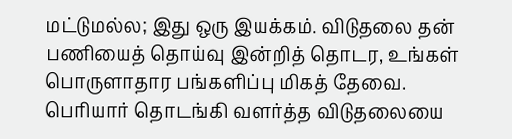மட்டுமல்ல; இது ஒரு இயக்கம். விடுதலை தன் பணியைத் தொய்வு இன்றித் தொடர, உங்கள் பொருளாதார பங்களிப்பு மிகத் தேவை. பெரியார் தொடங்கி வளர்த்த விடுதலையை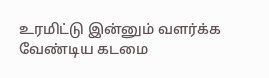உரமிட்டு இன்னும் வளர்க்க வேண்டிய கடமை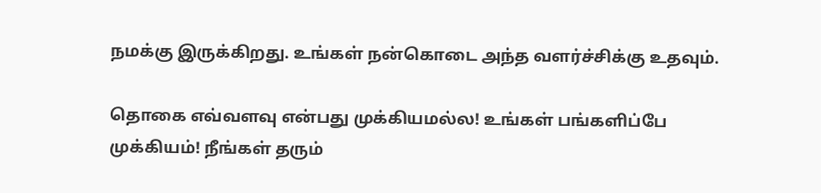நமக்கு இருக்கிறது. உங்கள் நன்கொடை அந்த வளர்ச்சிக்கு உதவும்.

தொகை எவ்வளவு என்பது முக்கியமல்ல! உங்கள் பங்களிப்பே முக்கியம்! நீங்கள் தரும்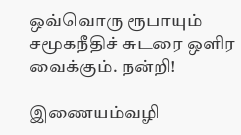ஒவ்வொரு ரூபாயும் சமூகநீதிச் சுடரை ஒளிர வைக்கும். நன்றி!

இணையம்வழி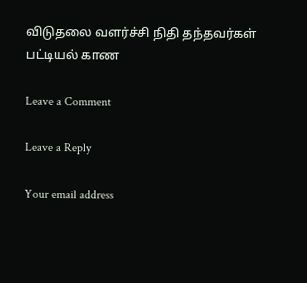விடுதலை வளர்ச்சி நிதி தந்தவர்கள் பட்டியல் காண

Leave a Comment

Leave a Reply

Your email address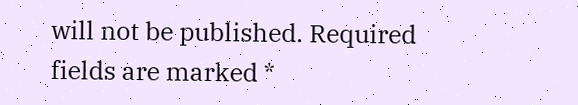will not be published. Required fields are marked *